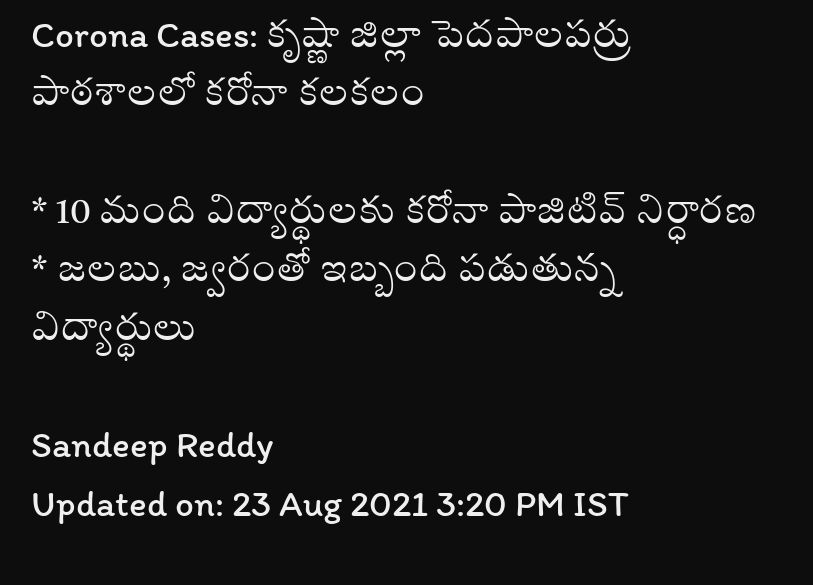Corona Cases: కృష్ణా జిల్లా పెదపాలపర్రు పాఠశాలలో కరోనా కలకలం

* 10 మంది విద్యార్థులకు కరోనా పాజిటివ్ నిర్ధారణ * జలబు, జ్వరంతో ఇబ్బంది పడుతున్న విద్యార్థులు

Sandeep Reddy
Updated on: 23 Aug 2021 3:20 PM IST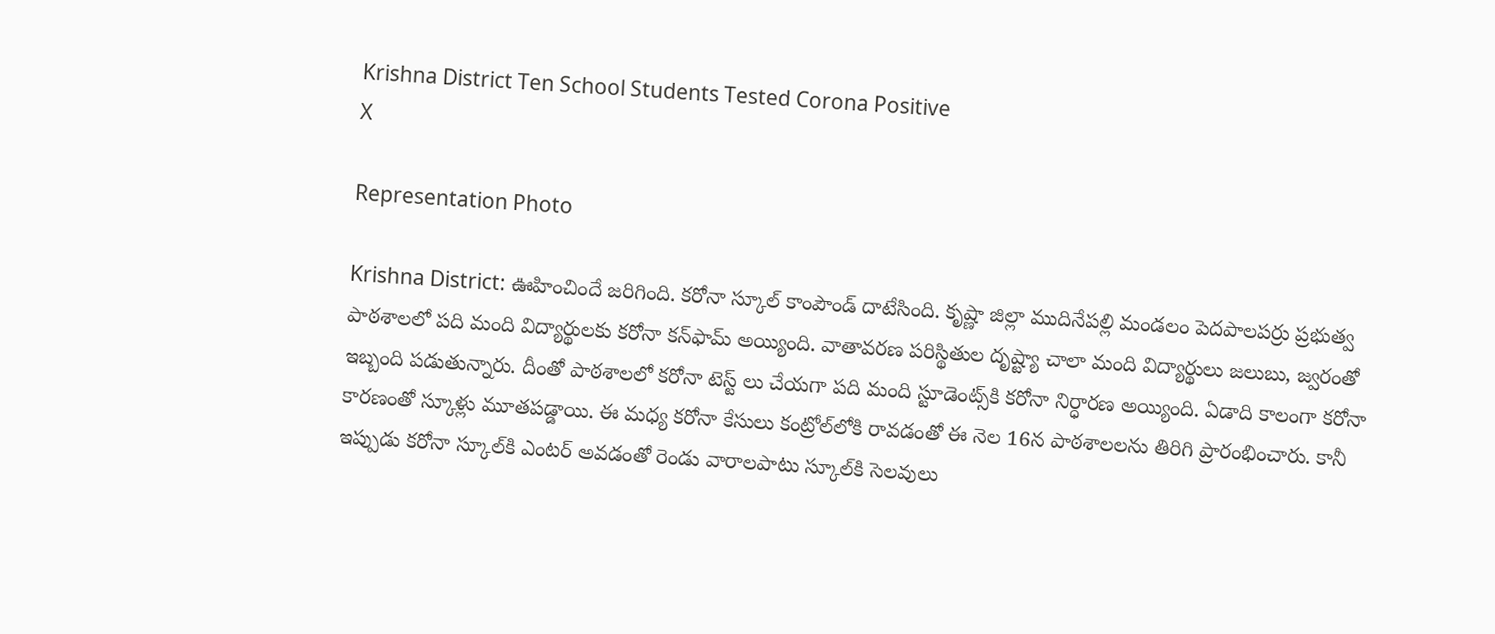Krishna District Ten School Students Tested Corona Positive
X

Representation Photo

Krishna District: ఊహించిందే జరిగింది. కరోనా స్కూల్‌ కాంపౌండ్ దాటేసింది. కృష్ణా జిల్లా ముదినేపల్లి మండలం పెదపాలపర్రు ప్రభుత్వ పాఠశాలలో పది మంది విద్యార్థులకు కరోనా కన్‌ఫామ్‌ అయ్యింది. వాతావరణ పరిస్థితుల దృష్ట్యా చాలా మంది విద్యార్థులు జలుబు, జ్వరంతో ఇబ్బంది పడుతున్నారు. దీంతో పాఠశాలలో కరోనా టెస్ట్ లు చేయగా పది మంది స్టూడెంట్స్‌కి కరోనా నిర్ధారణ అయ్యింది. ఏడాది కాలంగా కరోనా కారణంతో స్కూళ్లు మూతపడ్డాయి. ఈ మధ్య కరోనా కేసులు కంట్రోల్‌లోకి రావడంతో ఈ నెల 16న పాఠశాలలను తిరిగి ప్రారంభించారు. కానీ ఇప్పుడు కరోనా స్కూల్‌కి ఎంటర్‌ అవడంతో రెండు వారాలపాటు స్కూల్‌కి సెలవులు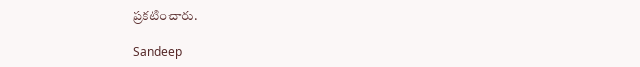ప్రకటించారు.

Sandeep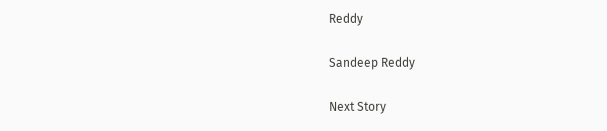Reddy

Sandeep Reddy

Next Story